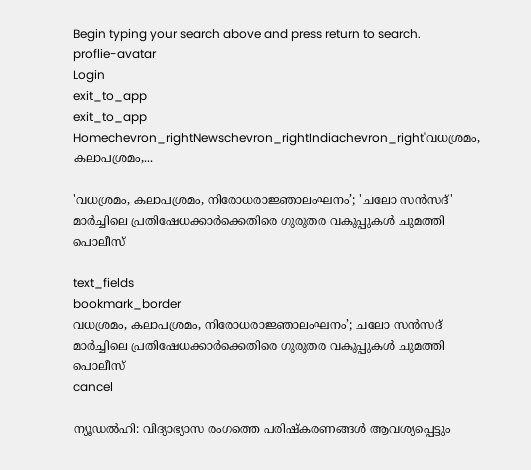Begin typing your search above and press return to search.
proflie-avatar
Login
exit_to_app
exit_to_app
Homechevron_rightNewschevron_rightIndiachevron_right'വധശ്രമം, കലാപശ്രമം,...

'വധശ്രമം, കലാപശ്രമം, നിരോധരാജ്ഞാലംഘനം’; 'ചലോ സൻസദ്' മാർച്ചിലെ പ്രതിഷേധക്കാർക്കെതിരെ ഗുരുതര വകുപ്പുകൾ ചുമത്തി പൊലീസ്

text_fields
bookmark_border
വധശ്രമം, കലാപശ്രമം, നിരോധരാജ്ഞാലംഘനം’; ചലോ സൻസദ് മാർച്ചിലെ പ്രതിഷേധക്കാർക്കെതിരെ ഗുരുതര വകുപ്പുകൾ ചുമത്തി പൊലീസ്
cancel

ന്യൂഡൽഹി: വിദ്യാഭ്യാസ രംഗത്തെ പരിഷ്‌കരണങ്ങൾ ആവശ്യപ്പെട്ടും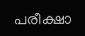പരീക്ഷാ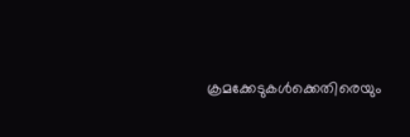ക്രമക്കേടുകൾക്കെതിരെയും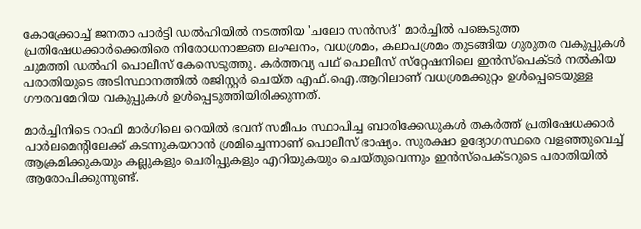കോക്ക്രോച്ച് ജനതാ പാർട്ടി ഡൽഹിയിൽ നടത്തിയ 'ചലോ സൻസദ്' മാർച്ചിൽ പങ്കെടുത്ത പ്രതിഷേധക്കാർക്കെതിരെ നിരോധനാജ്ഞ ലംഘനം, വധശ്രമം, കലാപശ്രമം തുടങ്ങിയ ഗുരുതര വകുപ്പുകൾ ചുമത്തി ഡൽഹി പൊലീസ് കേസെടുത്തു. കർത്തവ്യ പഥ് പൊലീസ് സ്‌റ്റേഷനിലെ ഇൻസ്‌പെക്ടർ നൽകിയ പരാതിയുടെ അടിസ്ഥാനത്തിൽ രജിസ്റ്റർ ചെയ്ത എഫ്.ഐ.ആറിലാണ് വധശ്രമക്കുറ്റം ഉൾപ്പെടെയുള്ള ഗൗരവമേറിയ വകുപ്പുകൾ ഉൾപ്പെടുത്തിയിരിക്കുന്നത്.

മാർച്ചിനിടെ റാഫി മാർഗിലെ റെയിൽ ഭവന് സമീപം സ്ഥാപിച്ച ബാരിക്കേഡുകൾ തകർത്ത് പ്രതിഷേധക്കാർ പാർലമെന്റിലേക്ക് കടന്നുകയറാൻ ശ്രമിച്ചെന്നാണ് പൊലീസ് ഭാഷ്യം. സുരക്ഷാ ഉദ്യോഗസ്ഥരെ വളഞ്ഞുവെച്ച് ആക്രമിക്കുകയും കല്ലുകളും ചെരിപ്പുകളും എറിയുകയും ചെയ്തുവെന്നും ഇൻസ്‌പെക്ടറുടെ പരാതിയിൽ ആരോപിക്കുന്നുണ്ട്.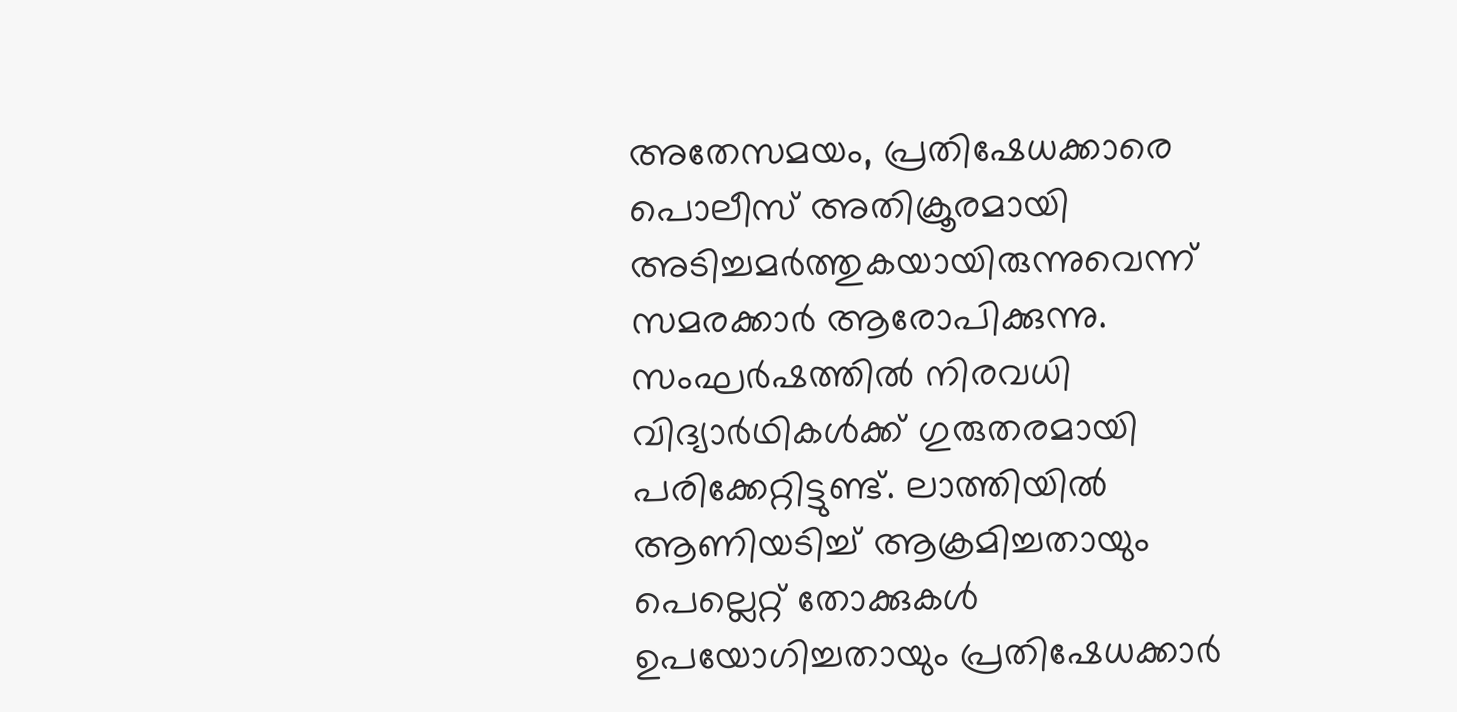അതേസമയം, പ്രതിഷേധക്കാരെ പൊലീസ് അതിക്രൂരമായി അടിച്ചമർത്തുകയായിരുന്നുവെന്ന് സമരക്കാർ ആരോപിക്കുന്നു. സംഘർഷത്തിൽ നിരവധി വിദ്യാർഥികൾക്ക് ഗുരുതരമായി പരിക്കേറ്റിട്ടുണ്ട്. ലാത്തിയിൽ ആണിയടിച്ച് ആക്രമിച്ചതായും പെല്ലെറ്റ് തോക്കുകൾ ഉപയോഗിച്ചതായും പ്രതിഷേധക്കാർ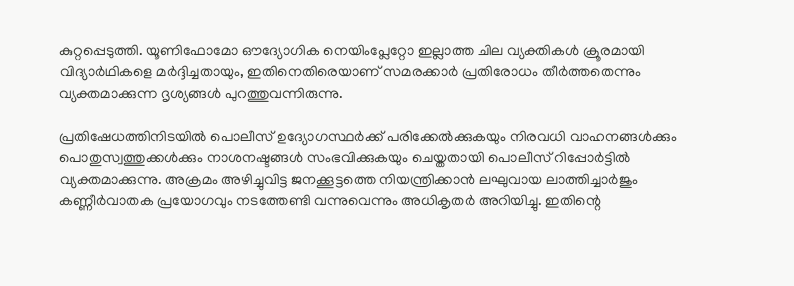കുറ്റപ്പെടുത്തി. യൂണിഫോമോ ഔദ്യോഗിക നെയിംപ്ലേറ്റോ ഇല്ലാത്ത ചില വ്യക്തികൾ ക്രൂരമായി വിദ്യാർഥികളെ മർദ്ദിച്ചതായും, ഇതിനെതിരെയാണ് സമരക്കാർ പ്രതിരോധം തീർത്തതെന്നും വ്യക്തമാക്കുന്ന ദൃശ്യങ്ങൾ പുറത്തുവന്നിരുന്നു.

പ്രതിഷേധത്തിനിടയിൽ പൊലീസ് ഉദ്യോഗസ്ഥർക്ക് പരിക്കേൽക്കുകയും നിരവധി വാഹനങ്ങൾക്കും പൊതുസ്വത്തുക്കൾക്കും നാശനഷ്ടങ്ങൾ സംഭവിക്കുകയും ചെയ്തതായി പൊലീസ് റിപ്പോർട്ടിൽ വ്യക്തമാക്കുന്നു. അക്രമം അഴിച്ചുവിട്ട ജനക്കൂട്ടത്തെ നിയന്ത്രിക്കാൻ ലഘുവായ ലാത്തിച്ചാർജും കണ്ണീർവാതക പ്രയോഗവും നടത്തേണ്ടി വന്നുവെന്നും അധികൃതർ അറിയിച്ചു. ഇതിന്റെ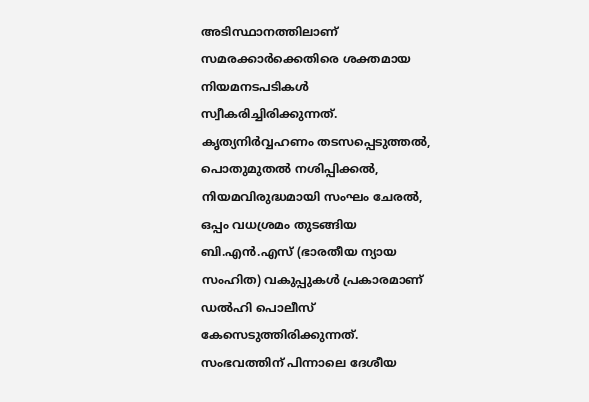അടിസ്ഥാനത്തിലാണ് സമരക്കാർക്കെതിരെ ശക്തമായ നിയമനടപടികൾ സ്വീകരിച്ചിരിക്കുന്നത്. കൃത്യനിർവ്വഹണം തടസപ്പെടുത്തൽ, പൊതുമുതൽ നശിപ്പിക്കൽ, നിയമവിരുദ്ധമായി സംഘം ചേരൽ, ഒപ്പം വധശ്രമം തുടങ്ങിയ ബി.എൻ.എസ് (ഭാരതീയ ന്യായ സംഹിത) വകുപ്പുകൾ പ്രകാരമാണ് ഡൽഹി പൊലീസ് കേസെടുത്തിരിക്കുന്നത്. സംഭവത്തിന് പിന്നാലെ ദേശീയ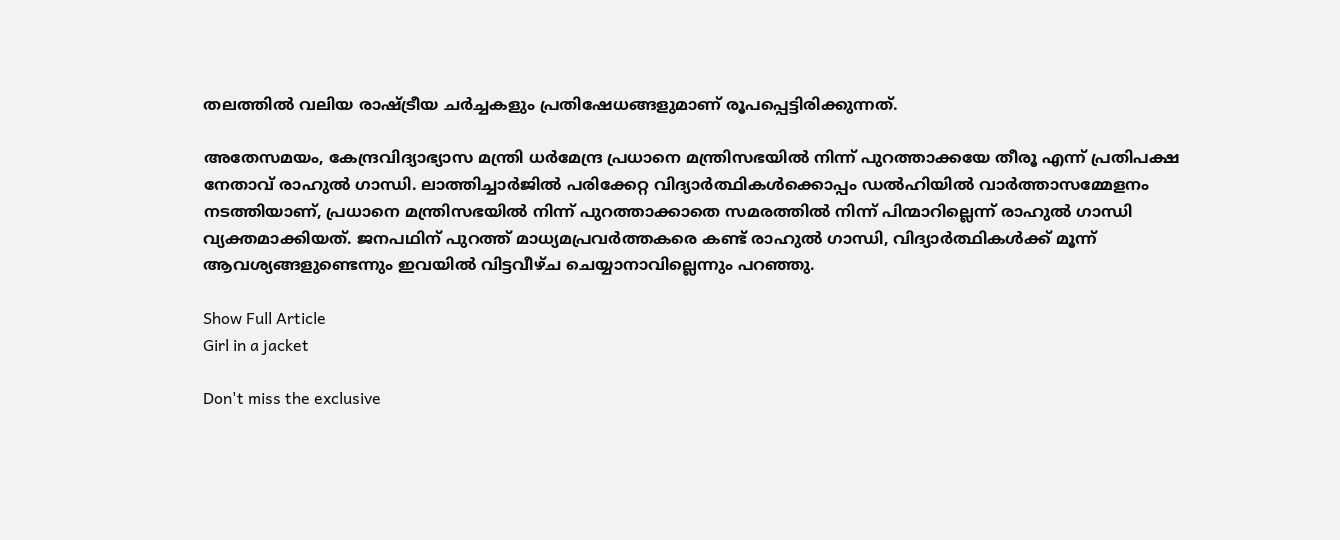തലത്തിൽ വലിയ രാഷ്ട്രീയ ചർച്ചകളും പ്രതിഷേധങ്ങളുമാണ് രൂപപ്പെട്ടിരിക്കുന്നത്.

അതേസമയം, കേന്ദ്രവിദ്യാഭ്യാസ മന്ത്രി ധർമേന്ദ്ര പ്രധാനെ മന്ത്രിസഭയിൽ നിന്ന് പുറത്താക്കയേ തീരൂ എന്ന് പ്രതിപക്ഷ നേതാവ് രാഹുൽ ഗാന്ധി. ലാത്തിച്ചാർജിൽ പരിക്കേറ്റ വിദ്യാർത്ഥികൾക്കൊപ്പം ഡൽഹിയിൽ വാർത്താസമ്മേളനം നടത്തിയാണ്, പ്രധാനെ മന്ത്രിസഭയിൽ നിന്ന് പുറത്താക്കാതെ സമരത്തിൽ നിന്ന് പിന്മാറില്ലെന്ന് രാഹുൽ ഗാന്ധി വ്യക്തമാക്കിയത്. ജനപഥിന് പുറത്ത് മാധ്യമപ്രവർത്തകരെ കണ്ട് രാഹുൽ ഗാന്ധി, വിദ്യാർത്ഥികൾക്ക് മൂന്ന് ആവശ്യങ്ങളുണ്ടെന്നും ഇവയിൽ വിട്ടവീഴ്ച ചെയ്യാനാവില്ലെന്നും പറഞ്ഞു.

Show Full Article
Girl in a jacket

Don't miss the exclusive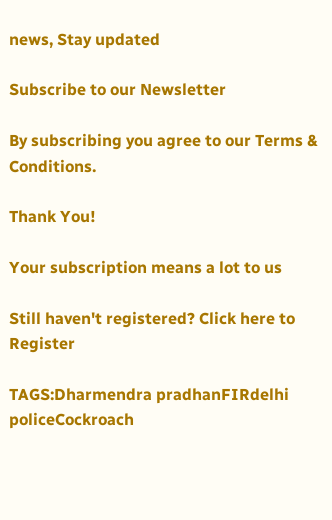news, Stay updated

Subscribe to our Newsletter

By subscribing you agree to our Terms & Conditions.

Thank You!

Your subscription means a lot to us

Still haven't registered? Click here to Register

TAGS:Dharmendra pradhanFIRdelhi policeCockroach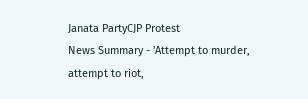Janata PartyCJP Protest
News Summary - 'Attempt to murder, attempt to riot,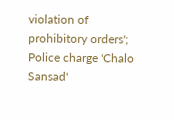violation of prohibitory orders'; Police charge 'Chalo Sansad'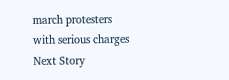march protesters with serious charges
Next Story